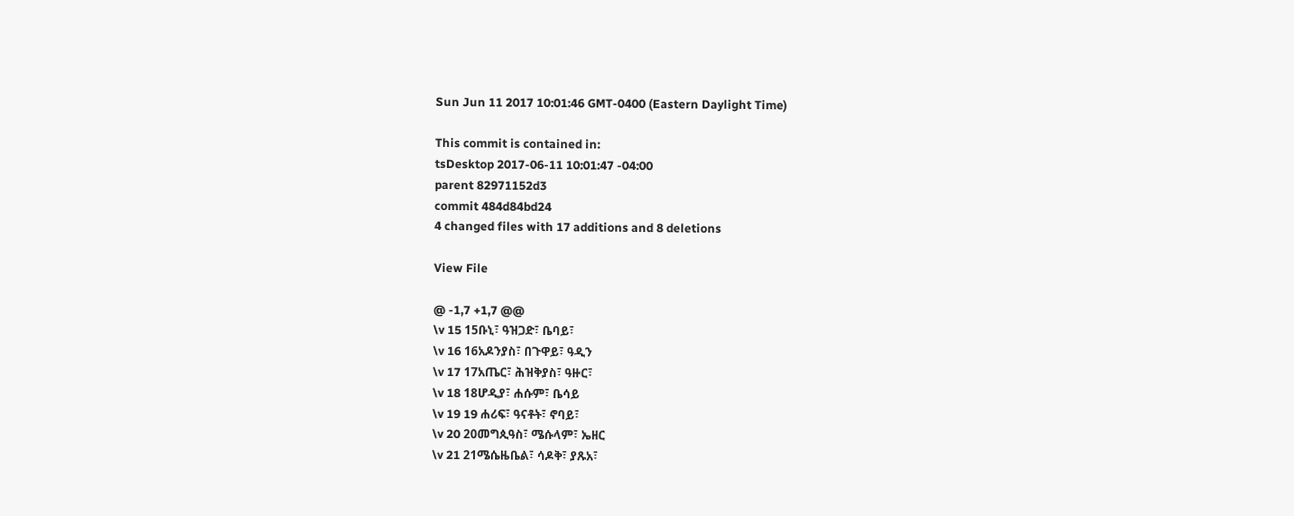Sun Jun 11 2017 10:01:46 GMT-0400 (Eastern Daylight Time)

This commit is contained in:
tsDesktop 2017-06-11 10:01:47 -04:00
parent 82971152d3
commit 484d84bd24
4 changed files with 17 additions and 8 deletions

View File

@ -1,7 +1,7 @@
\v 15 15ቡኒ፣ ዓዝጋድ፣ ቤባይ፣
\v 16 16አዶንያስ፣ በጉዋይ፣ ዓዲን
\v 17 17አጤር፣ ሕዝቅያስ፣ ዓዙር፣
\v 18 18ሆዲያ፣ ሐሱም፣ ቤሳይ
\v 19 19 ሐሪፍ፣ ዓናቶት፣ ኖባይ፣
\v 20 20መግጲዓስ፣ ሜሱላም፣ ኤዘር
\v 21 21ሜሴዜቤል፣ ሳዶቅ፣ ያጹአ፣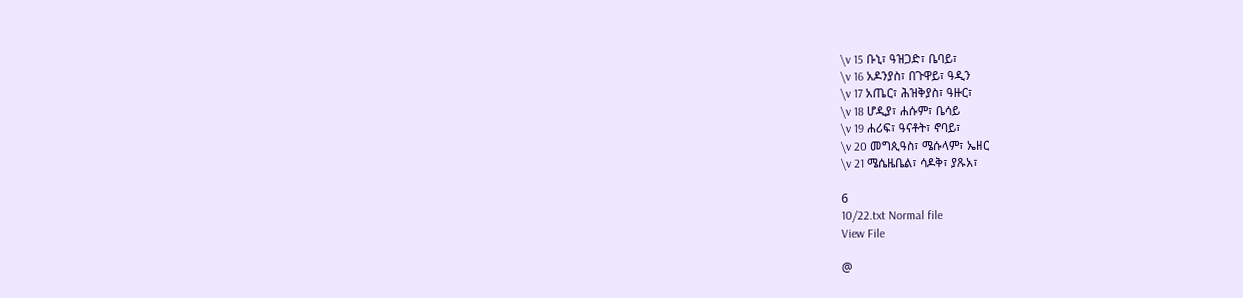\v 15 ቡኒ፣ ዓዝጋድ፣ ቤባይ፣
\v 16 አዶንያስ፣ በጉዋይ፣ ዓዲን
\v 17 አጤር፣ ሕዝቅያስ፣ ዓዙር፣
\v 18 ሆዲያ፣ ሐሱም፣ ቤሳይ
\v 19 ሐሪፍ፣ ዓናቶት፣ ኖባይ፣
\v 20 መግጲዓስ፣ ሜሱላም፣ ኤዘር
\v 21 ሜሴዜቤል፣ ሳዶቅ፣ ያጹአ፣

6
10/22.txt Normal file
View File

@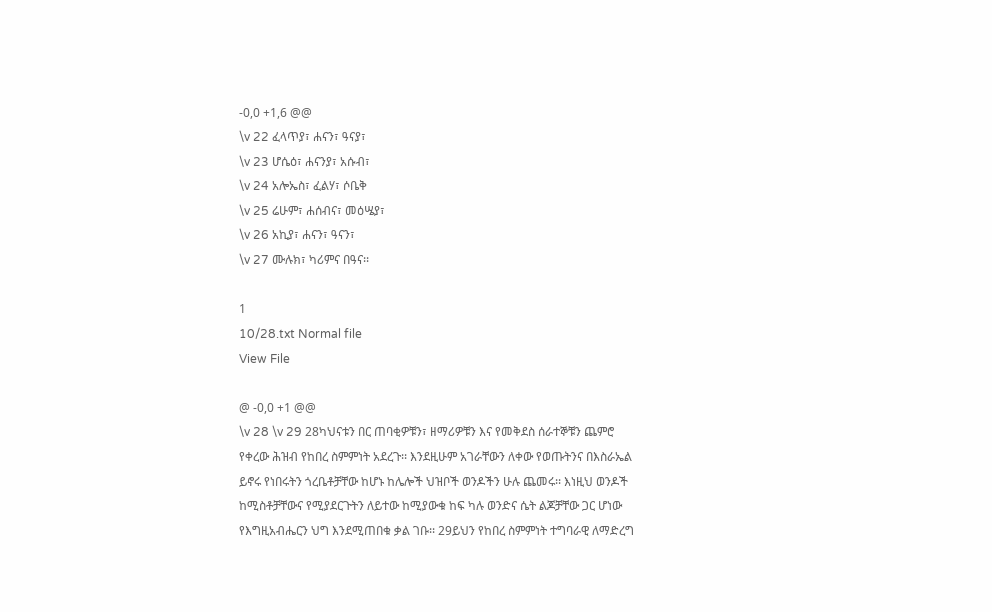-0,0 +1,6 @@
\v 22 ፈላጥያ፣ ሐናን፣ ዓናያ፣
\v 23 ሆሴዕ፣ ሐናንያ፣ አሱብ፣
\v 24 አሎኤስ፣ ፈልሃ፣ ሶቤቅ
\v 25 ሬሁም፣ ሐሰብና፣ መዕሤያ፣
\v 26 አኪያ፣ ሐናን፣ ዓናን፣
\v 27 ሙሉክ፣ ካሪምና በዓና፡፡

1
10/28.txt Normal file
View File

@ -0,0 +1 @@
\v 28 \v 29 28ካህናቱን በር ጠባቂዎቹን፣ ዘማሪዎቹን እና የመቅደስ ሰራተኞቹን ጨምሮ የቀረው ሕዝብ የከበረ ስምምነት አደረጉ፡፡ እንደዚሁም አገራቸውን ለቀው የወጡትንና በእስራኤል ይኖሩ የነበሩትን ጎረቤቶቻቸው ከሆኑ ከሌሎች ህዝቦች ወንዶችን ሁሉ ጨመሩ፡፡ እነዚህ ወንዶች ከሚስቶቻቸውና የሚያደርጉትን ለይተው ከሚያውቁ ከፍ ካሉ ወንድና ሴት ልጆቻቸው ጋር ሆነው የእግዚአብሔርን ህግ እንደሚጠበቁ ቃል ገቡ፡፡ 29ይህን የከበረ ስምምነት ተግባራዊ ለማድረግ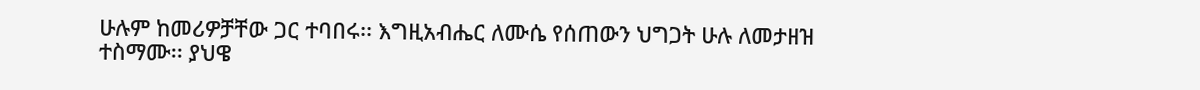ሁሉም ከመሪዎቻቸው ጋር ተባበሩ፡፡ እግዚአብሔር ለሙሴ የሰጠውን ህግጋት ሁሉ ለመታዘዝ ተስማሙ፡፡ ያህዌ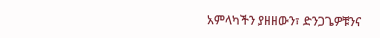አምላካችን ያዘዘውን፣ ድንጋጌዎቹንና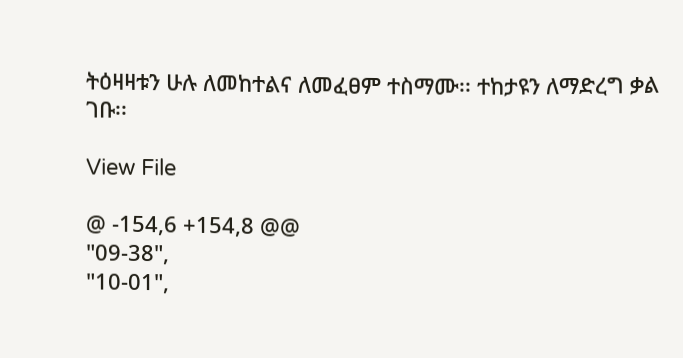ትዕዛዛቱን ሁሉ ለመከተልና ለመፈፀም ተስማሙ፡፡ ተከታዩን ለማድረግ ቃል ገቡ፡፡

View File

@ -154,6 +154,8 @@
"09-38",
"10-01",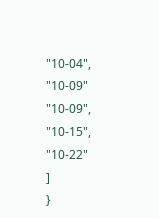"10-04",
"10-09"
"10-09",
"10-15",
"10-22"
]
}